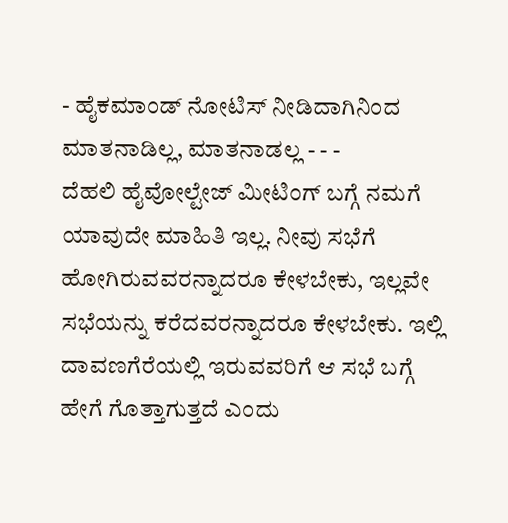- ಹೈಕಮಾಂಡ್ ನೋಟಿಸ್ ನೀಡಿದಾಗಿನಿಂದ ಮಾತನಾಡಿಲ್ಲ, ಮಾತನಾಡಲ್ಲ - - -
ದೆಹಲಿ ಹೈವೋಲ್ಟೇಜ್ ಮೀಟಿಂಗ್ ಬಗ್ಗೆ ನಮಗೆ ಯಾವುದೇ ಮಾಹಿತಿ ಇಲ್ಲ. ನೀವು ಸಭೆಗೆ ಹೋಗಿರುವವರನ್ನಾದರೂ ಕೇಳಬೇಕು, ಇಲ್ಲವೇ ಸಭೆಯನ್ನು ಕರೆದವರನ್ನಾದರೂ ಕೇಳಬೇಕು. ಇಲ್ಲಿ ದಾವಣಗೆರೆಯಲ್ಲಿ ಇರುವವರಿಗೆ ಆ ಸಭೆ ಬಗ್ಗೆ ಹೇಗೆ ಗೊತ್ತಾಗುತ್ತದೆ ಎಂದು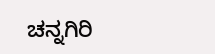ಚನ್ನಗಿರಿ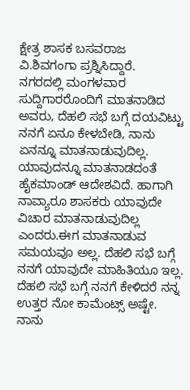ಕ್ಷೇತ್ರ ಶಾಸಕ ಬಸವರಾಜ ವಿ.ಶಿವಗಂಗಾ ಪ್ರಶ್ನಿಸಿದ್ದಾರೆ.
ನಗರದಲ್ಲಿ ಮಂಗಳವಾರ ಸುದ್ದಿಗಾರರೊಂದಿಗೆ ಮಾತನಾಡಿದ ಅವರು, ದೆಹಲಿ ಸಭೆ ಬಗ್ಗೆ ದಯವಿಟ್ಟು ನನಗೆ ಏನೂ ಕೇಳಬೇಡಿ, ನಾನು ಏನನ್ನೂ ಮಾತನಾಡುವುದಿಲ್ಲ. ಯಾವುದನ್ನೂ ಮಾತನಾಡದಂತೆ ಹೈಕಮಾಂಡ್ ಆದೇಶವಿದೆ. ಹಾಗಾಗಿ ನಾವ್ಯಾರೂ ಶಾಸಕರು ಯಾವುದೇ ವಿಚಾರ ಮಾತನಾಡುವುದಿಲ್ಲ ಎಂದರು.ಈಗ ಮಾತನಾಡುವ ಸಮಯವೂ ಅಲ್ಲ. ದೆಹಲಿ ಸಭೆ ಬಗ್ಗೆ ನನಗೆ ಯಾವುದೇ ಮಾಹಿತಿಯೂ ಇಲ್ಲ. ದೆಹಲಿ ಸಭೆ ಬಗ್ಗೆ ನನಗೆ ಕೇಳಿದರೆ ನನ್ನ ಉತ್ತರ ನೋ ಕಾಮೆಂಟ್ಸ್ ಅಷ್ಟೇ. ನಾನು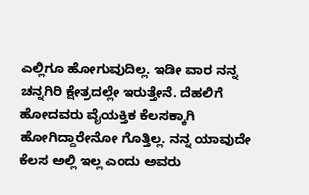ಎಲ್ಲಿಗೂ ಹೋಗುವುದಿಲ್ಲ. ಇಡೀ ವಾರ ನನ್ನ ಚನ್ನಗಿರಿ ಕ್ಷೇತ್ರದಲ್ಲೇ ಇರುತ್ತೇನೆ. ದೆಹಲಿಗೆ ಹೋದವರು ವೈಯಕ್ತಿಕ ಕೆಲಸಕ್ಕಾಗಿ ಹೋಗಿದ್ದಾರೇನೋ ಗೊತ್ತಿಲ್ಲ. ನನ್ನ ಯಾವುದೇ ಕೆಲಸ ಅಲ್ಲಿ ಇಲ್ಲ ಎಂದು ಅವರು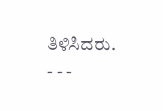ತಿಳಿಸಿದರು.
- - -